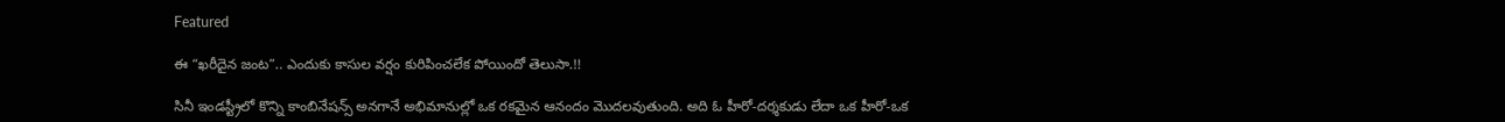Featured

ఈ “ఖరీదైన జంట”.. ఎందుకు కాసుల వర్షం కురిపించలేక పోయిందో తెలుసా.!!

సినీ ఇండస్ట్రీలో కొన్ని కాంబినేషన్స్ అనగానే అభిమానుల్లో ఒక రకమైన ఆనందం మొదలవుతుంది. అది ఓ హీరో-దర్శకుడు లేదా ఒక హీరో-ఒక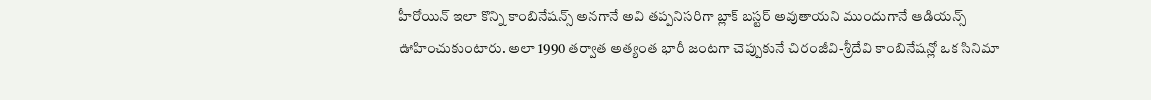హీరోయిన్ ఇలా కొన్ని కాంబినేషన్స్ అనగానే అవి తప్పనిసరిగా బ్లాక్ బస్టర్ అవుతాయని ముందుగానే ఆడియన్స్ ఊహించుకుంటారు. అలా 1990 తర్వాత అత్యంత భారీ జంటగా చెప్పుకునే చిరంజీవి-శ్రీదేవి కాంబినేషన్లో ఒక సినిమా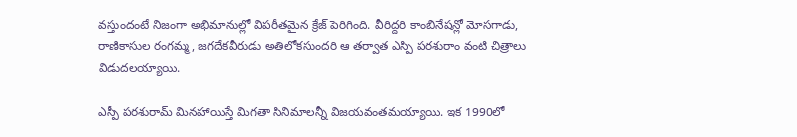వస్తుందంటే నిజంగా అభిమానుల్లో విపరీతమైన క్రేజ్ పెరిగింది. వీరిద్దరి కాంబినేషన్లో మోసగాడు, రాణికాసుల రంగమ్మ, జగదేకవీరుడు అతిలోకసుందరి ఆ తర్వాత ఎస్పి పరశురాం వంటి చిత్రాలు విడుదలయ్యాయి.

ఎస్పీ పరశురామ్ మినహాయిస్తే మిగతా సినిమాలన్నీ విజయవంతమయ్యాయి. ఇక 1990లో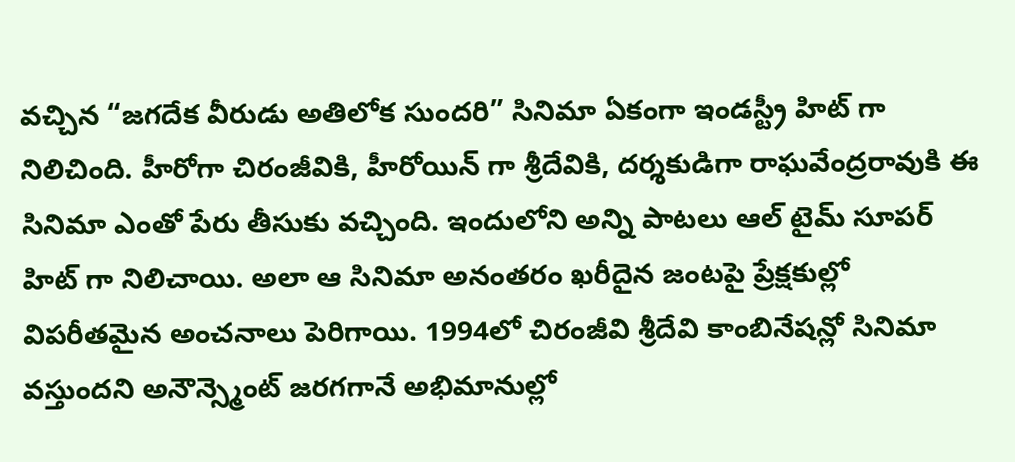వచ్చిన “జగదేక వీరుడు అతిలోక సుందరి” సినిమా ఏకంగా ఇండస్ట్రీ హిట్ గా నిలిచింది. హీరోగా చిరంజీవికి, హీరోయిన్ గా శ్రీదేవికి, దర్శకుడిగా రాఘవేంద్రరావుకి ఈ సినిమా ఎంతో పేరు తీసుకు వచ్చింది. ఇందులోని అన్ని పాటలు ఆల్ టైమ్ సూపర్ హిట్ గా నిలిచాయి. అలా ఆ సినిమా అనంతరం ఖరీదైన జంటపై ప్రేక్షకుల్లో విపరీతమైన అంచనాలు పెరిగాయి. 1994లో చిరంజీవి శ్రీదేవి కాంబినేషన్లో సినిమా వస్తుందని అనౌన్స్మెంట్ జరగగానే అభిమానుల్లో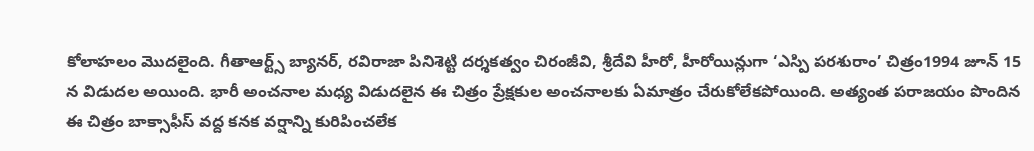కోలాహలం మొదలైంది. గీతాఆర్ట్స్ బ్యానర్, రవిరాజా పినిశెట్టి దర్శకత్వం చిరంజీవి, శ్రీదేవి హీరో, హీరోయిన్లుగా ‘ఎస్పి పరశురాం’ చిత్రం1994 జూన్ 15 న విడుదల అయింది. భారీ అంచనాల మధ్య విడుదలైన ఈ చిత్రం ప్రేక్షకుల అంచనాలకు ఏమాత్రం చేరుకోలేకపోయింది. అత్యంత పరాజయం పొందిన ఈ చిత్రం బాక్సాఫీస్ వద్ద కనక వర్షాన్ని కురిపించలేక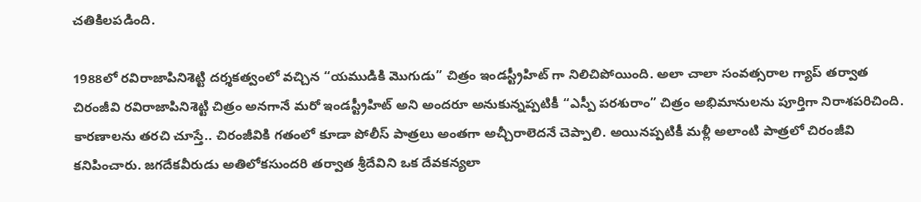చతికిలపడింది.

1988లో రవిరాజాపినిశెట్టి దర్శకత్వంలో వచ్చిన “యముడికి మొగుడు” చిత్రం ఇండస్ట్రీహిట్ గా నిలిచిపోయింది. అలా చాలా సంవత్సరాల గ్యాప్ తర్వాత చిరంజీవి రవిరాజాపినిశెట్టి చిత్రం అనగానే మరో ఇండస్ట్రీహిట్ అని అందరూ అనుకున్నప్పటికీ “ఎస్పీ పరశురాం” చిత్రం అభిమానులను పూర్తిగా నిరాశపరిచింది. కారణాలను తరచి చూస్తే.. చిరంజీవికి గతంలో కూడా పోలీస్ పాత్రలు అంతగా అచ్చీరాలెదనే చెప్పాలి. అయినప్పటికీ మళ్లీ అలాంటి పాత్రలో చిరంజీవి కనిపించారు. జగదేకవీరుడు అతిలోకసుందరి తర్వాత శ్రీదేవిని ఒక దేవకన్యలా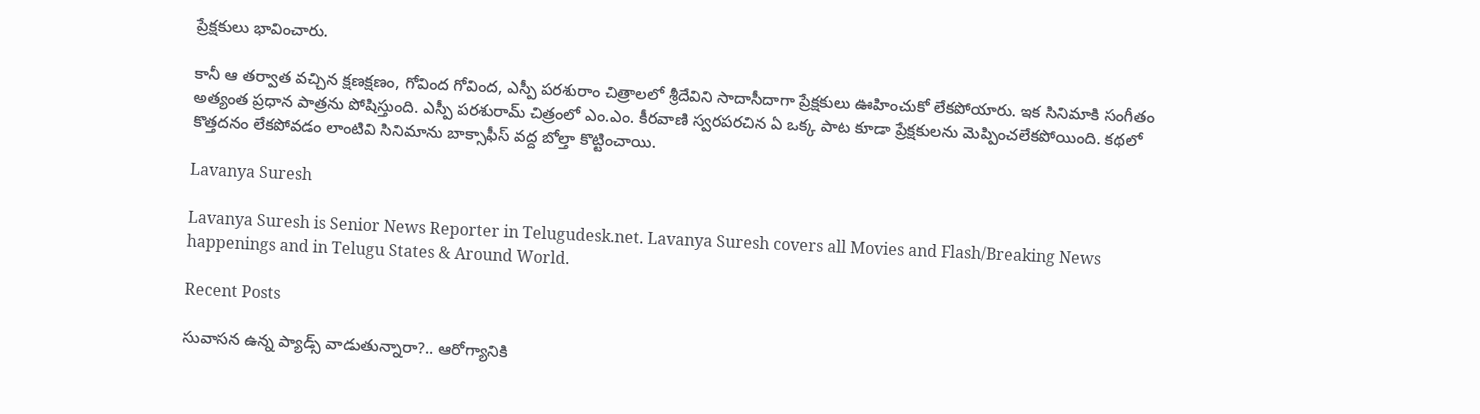ప్రేక్షకులు భావించారు.

కానీ ఆ తర్వాత వచ్చిన క్షణక్షణం, గోవింద గోవింద, ఎస్పీ పరశురాం చిత్రాలలో శ్రీదేవిని సాదాసీదాగా ప్రేక్షకులు ఊహించుకో లేకపోయారు. ఇక సినిమాకి సంగీతం అత్యంత ప్రధాన పాత్రను పోషిస్తుంది. ఎస్పీ పరశురామ్ చిత్రంలో ఎం.ఎం. కీరవాణి స్వరపరచిన ఏ ఒక్క పాట కూడా ప్రేక్షకులను మెప్పించలేకపోయింది. కథలో కొత్తదనం లేకపోవడం లాంటివి సినిమాను బాక్సాఫీస్ వద్ద బోల్తా కొట్టించాయి.

Lavanya Suresh

Lavanya Suresh is Senior News Reporter in Telugudesk.net. Lavanya Suresh covers all Movies and Flash/Breaking News happenings and in Telugu States & Around World.

Recent Posts

సువాసన ఉన్న ప్యాడ్స్ వాడుతున్నారా?.. ఆరోగ్యానికి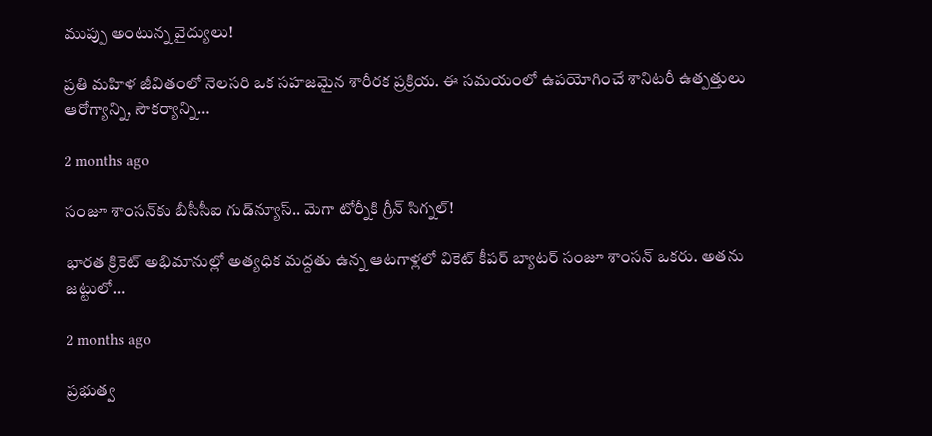ముప్పు అంటున్న వైద్యులు!

ప్రతి మహిళ జీవితంలో నెలసరి ఒక సహజమైన శారీరక ప్రక్రియ. ఈ సమయంలో ఉపయోగించే శానిటరీ ఉత్పత్తులు ఆరోగ్యాన్ని, సౌకర్యాన్ని…

2 months ago

సంజూ శాంసన్‌కు బీసీసీఐ గుడ్‌న్యూస్.. మెగా టోర్నీకి గ్రీన్ సిగ్నల్!

భారత క్రికెట్ అభిమానుల్లో అత్యధిక మద్దతు ఉన్న ఆటగాళ్లలో వికెట్ కీపర్ బ్యాటర్ సంజూ శాంసన్ ఒకరు. అతను జట్టులో…

2 months ago

ప్రభుత్వ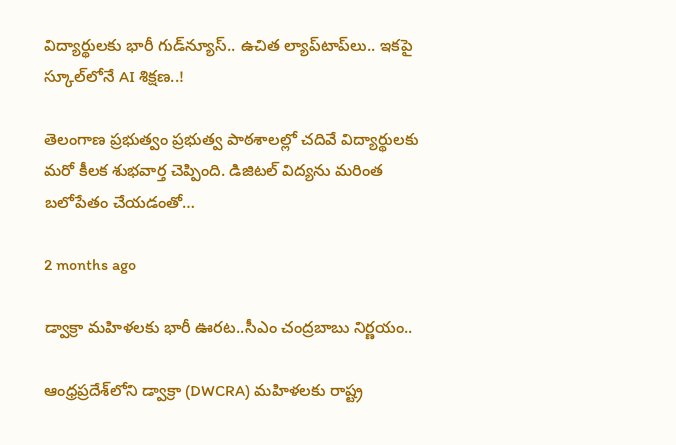విద్యార్థులకు భారీ గుడ్‌న్యూస్.. ఉచిత ల్యాప్‌టాప్‌లు.. ఇకపై స్కూల్‌లోనే AI శిక్షణ..!

తెలంగాణ ప్రభుత్వం ప్రభుత్వ పాఠశాలల్లో చదివే విద్యార్థులకు మరో కీలక శుభవార్త చెప్పింది. డిజిటల్ విద్యను మరింత బలోపేతం చేయడంతో…

2 months ago

డ్వాక్రా మహిళలకు భారీ ఊరట..సీఎం చంద్రబాబు నిర్ణయం..

ఆంధ్రప్రదేశ్‌లోని డ్వాక్రా (DWCRA) మహిళలకు రాష్ట్ర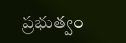ప్రభుత్వం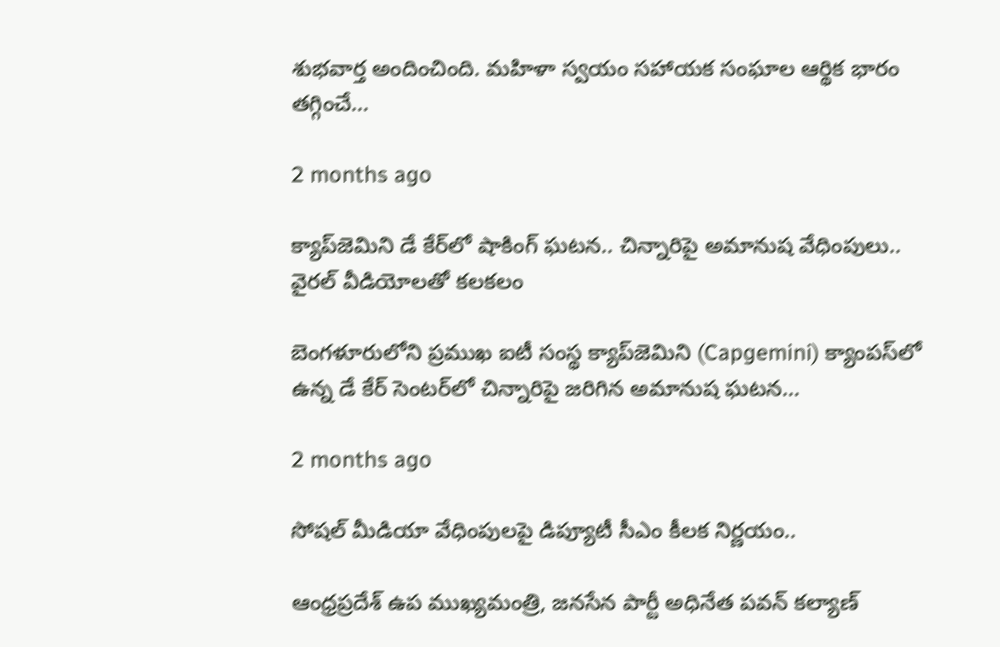శుభవార్త అందించింది. మహిళా స్వయం సహాయక సంఘాల ఆర్థిక భారం తగ్గించే…

2 months ago

క్యాప్‌జెమిని డే కేర్‌లో షాకింగ్ ఘటన.. చిన్నారిపై అమానుష వేధింపులు.. వైరల్ వీడియోలతో కలకలం

బెంగళూరులోని ప్రముఖ ఐటీ సంస్థ క్యాప్‌జెమిని (Capgemini) క్యాంపస్‌లో ఉన్న డే కేర్ సెంటర్‌లో చిన్నారిపై జరిగిన అమానుష ఘటన…

2 months ago

సోషల్ మీడియా వేధింపులపై డిప్యూటీ సీఎం కీలక నిర్ణయం..

ఆంధ్రప్రదేశ్ ఉప ముఖ్యమంత్రి, జనసేన పార్టీ అధినేత పవన్ కల్యాణ్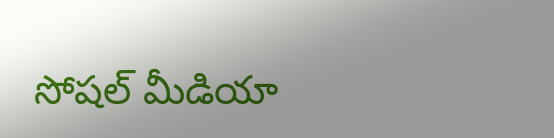సోషల్ మీడియా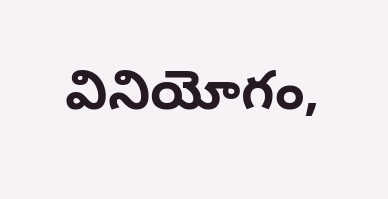వినియోగం,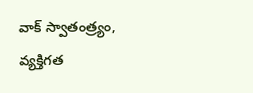వాక్ స్వాతంత్ర్యం, వ్యక్తిగత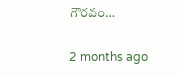గౌరవం…

2 months ago